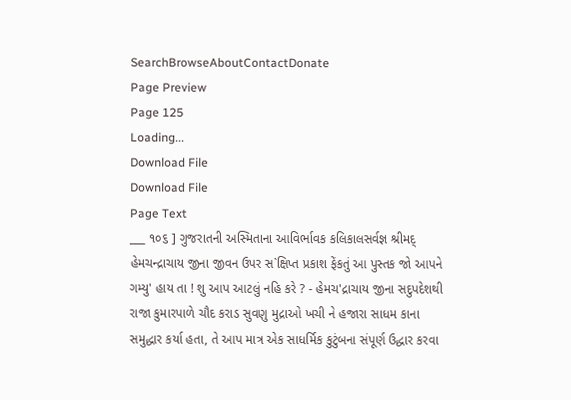SearchBrowseAboutContactDonate
Page Preview
Page 125
Loading...
Download File
Download File
Page Text
___ ૧૦૬ ] ગુજરાતની અસ્મિતાના આવિર્ભાવક કલિકાલસર્વજ્ઞ શ્રીમદ્ હેમચન્દ્રાચાય જીના જીવન ઉપર સ`ક્ષિપ્ત પ્રકાશ ફેંકતું આ પુસ્તક જો આપને ગમ્યુ' હાય તા ! શુ આપ આટલું નહિ કરે ? - હેમચ'દ્રાચાય જીના સદુપદેશથી રાજા કુમારપાળે ચૌદ કરાડ સુવણુ મુદ્રાઓ ખચી ને હજારા સાધમ કાના સમુદ્ધાર કર્યા હતા, તે આપ માત્ર એક સાધર્મિક કુટુંબના સંપૂર્ણ ઉદ્ધાર કરવા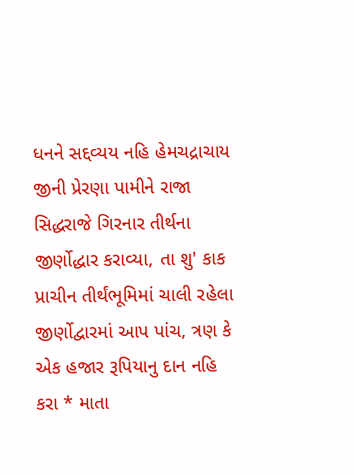ધનને સદ્દવ્યય નહિ હેમચદ્રાચાય જીની પ્રેરણા પામીને રાજા સિદ્ધરાજે ગિરનાર તીર્થના જીર્ણોદ્ધાર કરાવ્યા, તા શુ' કાક પ્રાચીન તીર્થંભૂમિમાં ચાલી રહેલા જીર્ણોદ્વારમાં આપ પાંચ, ત્રણ કે એક હજાર રૂપિયાનુ દાન નહિ કરા * માતા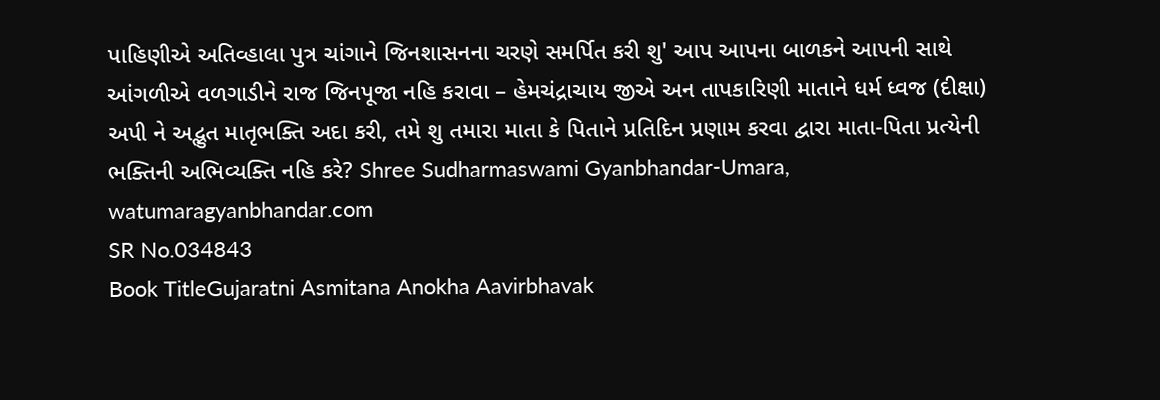પાહિણીએ અતિવ્હાલા પુત્ર ચાંગાને જિનશાસનના ચરણે સમર્પિત કરી શુ' આપ આપના બાળકને આપની સાથે આંગળીએ વળગાડીને રાજ જિનપૂજા નહિ કરાવા – હેમચંદ્રાચાય જીએ અન તાપકારિણી માતાને ધર્મ ધ્વજ (દીક્ષા) અપી ને અદ્ભુત માતૃભક્તિ અદા કરી, તમે શુ તમારા માતા કે પિતાને પ્રતિદિન પ્રણામ કરવા દ્વારા માતા-પિતા પ્રત્યેની ભક્તિની અભિવ્યક્તિ નહિ કરે? Shree Sudharmaswami Gyanbhandar-Umara, watumaragyanbhandar.com
SR No.034843
Book TitleGujaratni Asmitana Anokha Aavirbhavak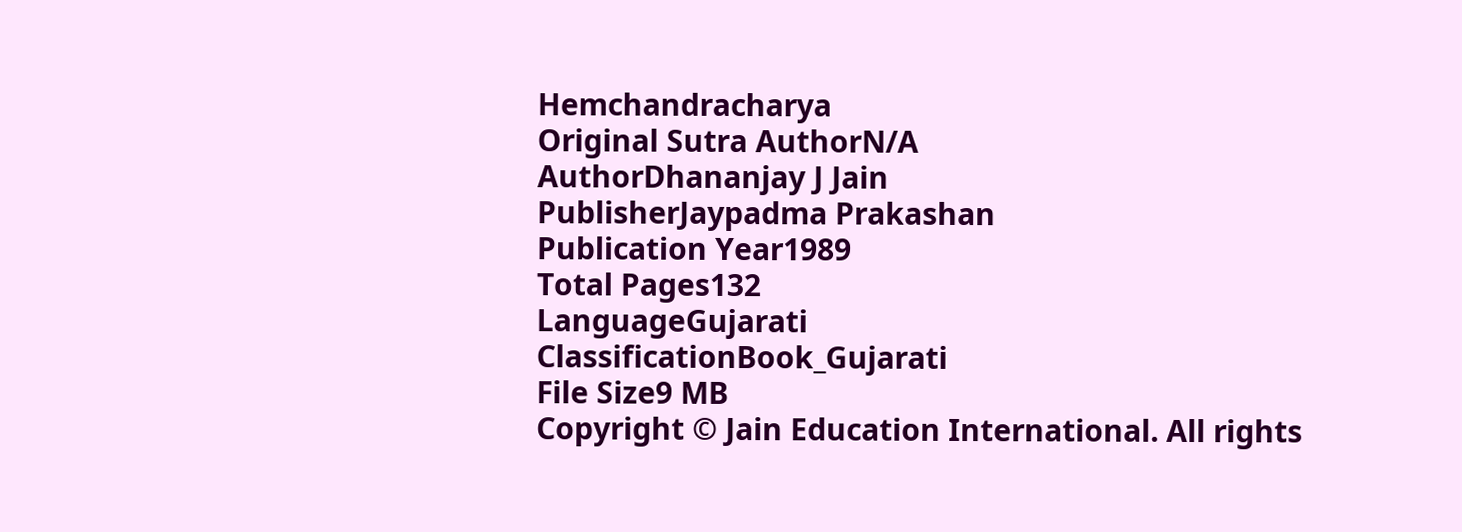Hemchandracharya
Original Sutra AuthorN/A
AuthorDhananjay J Jain
PublisherJaypadma Prakashan
Publication Year1989
Total Pages132
LanguageGujarati
ClassificationBook_Gujarati
File Size9 MB
Copyright © Jain Education International. All rights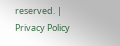reserved. | Privacy Policy